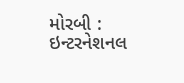મોરબી : ઇન્ટરનેશનલ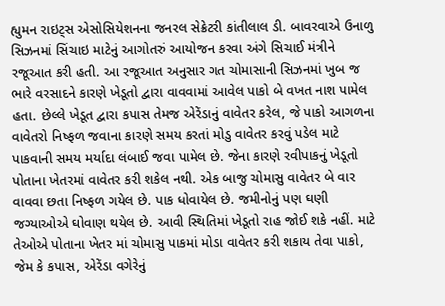હ્યુમન રાઇટ્સ એસોસિયેશનના જનરલ સેક્રેટરી કાંતીલાલ ડી. બાવરવાએ ઉનાળુ સિઝનમાં સિંચાઇ માટેનું આગોતરું આયોજન કરવા અંગે સિચાઈ મંત્રીને રજૂઆત કરી હતી. આ રજૂઆત અનુસાર ગત ચોમાસાની સિઝનમાં ખુબ જ ભારે વરસાદને કારણે ખેડૂતો દ્વારા વાવવામાં આવેલ પાકો બે વખત નાશ પામેલ હતા. છેલ્લે ખેડૂત દ્વારા કપાસ તેમજ એરેંડાનું વાવેતર કરેલ, જે પાકો આગળના વાવેતરો નિષ્ફળ જવાના કારણે સમય કરતાં મોડુ વાવેતર કરવું પડેલ માટે પાકવાની સમય મર્યાદા લંબાઈ જવા પામેલ છે. જેના કારણે રવીપાકનું ખેડૂતો પોતાના ખેતરમાં વાવેતર કરી શકેલ નથી. એક બાજુ ચોમાસુ વાવેતર બે વાર વાવવા છતા નિષ્ફળ ગયેલ છે. પાક ધોવાયેલ છે. જમીનોનું પણ ઘણી જગ્યાઓએ ઘોવાણ થયેલ છે. આવી સ્થિતિમાં ખેડૂતો રાહ જોઈ શકે નહીં. માટે તેઓએ પોતાના ખેતર માં ચોમાસુ પાકમાં મોડા વાવેતર કરી શકાય તેવા પાકો, જેમ કે કપાસ, એરેંડા વગેરેનું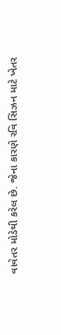વાવેતર મોડેથી કરેલ છે. જેના કારણે રવિ સિઝન માટે ખેતર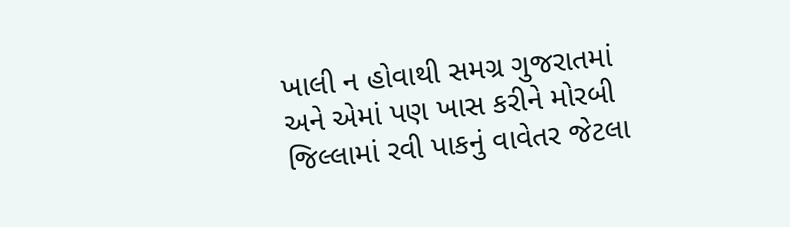ખાલી ન હોવાથી સમગ્ર ગુજરાતમાં અને એમાં પણ ખાસ કરીને મોરબી જિલ્લામાં રવી પાકનું વાવેતર જેટલા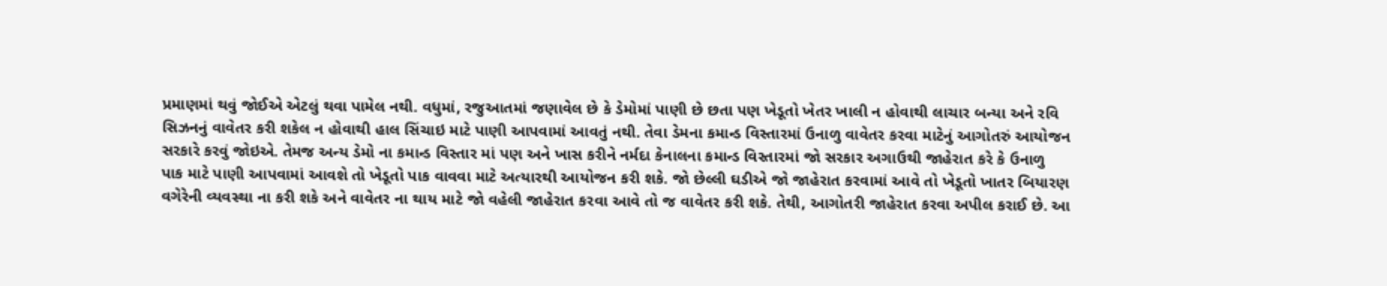પ્રમાણમાં થવું જોઈએ એટલું થવા પામેલ નથી. વધુમાં, રજુઆતમાં જણાવેલ છે કે ડેમોમાં પાણી છે છતા પણ ખેડૂતો ખેતર ખાલી ન હોવાથી લાચાર બન્યા અને રવિ સિઝનનું વાવેતર કરી શકેલ ન હોવાથી હાલ સિંચાઇ માટે પાણી આપવામાં આવતું નથી. તેવા ડેમના કમાન્ડ વિસ્તારમાં ઉનાળુ વાવેતર કરવા માટેનું આગોતરું આયોજન સરકારે કરવું જોઇએ. તેમજ અન્ય ડેમો ના કમાન્ડ વિસ્તાર માં પણ અને ખાસ કરીને નર્મદા કેનાલના કમાન્ડ વિસ્તારમાં જો સરકાર અગાઉથી જાહેરાત કરે કે ઉનાળુ પાક માટે પાણી આપવામાં આવશે તો ખેડૂતો પાક વાવવા માટે અત્યારથી આયોજન કરી શકે. જો છેલ્લી ઘડીએ જો જાહેરાત કરવામાં આવે તો ખેડૂતો ખાતર બિયારણ વગેરેની વ્યવસ્થા ના કરી શકે અને વાવેતર ના થાય માટે જો વહેલી જાહેરાત કરવા આવે તો જ વાવેતર કરી શકે. તેથી, આગોતરી જાહેરાત કરવા અપીલ કરાઈ છે. આ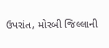ઉપરાંત, મોરબી જિલ્લાની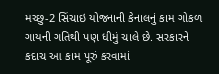મચ્છુ-2 સિંચાઇ યોજનાની કેનાલનું કામ ગોકળ ગાયની ગતિથી પણ ધીમું ચાલે છે. સરકારને કદાચ આ કામ પૂરું કરવામાં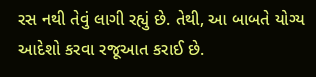રસ નથી તેવું લાગી રહ્યું છે. તેથી, આ બાબતે યોગ્ય આદેશો કરવા રજૂઆત કરાઈ છે.